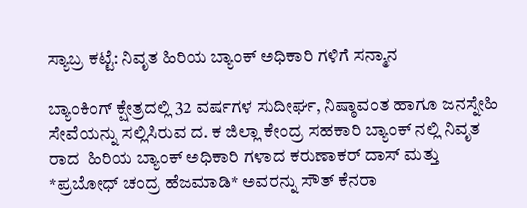ಸ್ಯಾಬ್ರ ಕಟ್ಟೆ: ನಿವೃತ ಹಿರಿಯ ಬ್ಯಾಂಕ್ ಅಧಿಕಾರಿ ಗಳಿಗೆ ಸನ್ಮಾನ

ಬ್ಯಾಂಕಿಂಗ್ ಕ್ಷೇತ್ರದಲ್ಲಿ 32 ವರ್ಷಗಳ ಸುದೀರ್ಘ, ನಿಷ್ಠಾವಂತ ಹಾಗೂ ಜನಸ್ನೇಹಿ ಸೇವೆಯನ್ನು ಸಲ್ಲಿಸಿರುವ ದ. ಕ ಜಿಲ್ಲಾ ಕೇಂದ್ರ ಸಹಕಾರಿ ಬ್ಯಾಂಕ್ ನಲ್ಲಿ ನಿವೃತ ರಾದ  ಹಿರಿಯ ಬ್ಯಾಂಕ್ ಅಧಿಕಾರಿ ಗಳಾದ ಕರುಣಾಕರ್ ದಾಸ್ ಮತ್ತು *ಪ್ರಬೋಧ್ ಚಂದ್ರ ಹೆಜಮಾಡಿ* ಅವರನ್ನು ಸೌತ್ ಕೆನರಾ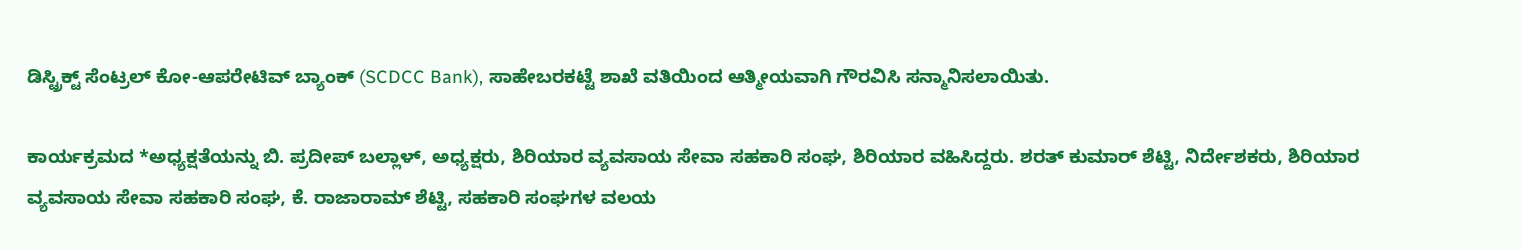ಡಿಸ್ಟ್ರಿಕ್ಟ್ ಸೆಂಟ್ರಲ್ ಕೋ-ಆಪರೇಟಿವ್ ಬ್ಯಾಂಕ್ (SCDCC Bank), ಸಾಹೇಬರಕಟ್ಟೆ ಶಾಖೆ ವತಿಯಿಂದ ಆತ್ಮೀಯವಾಗಿ ಗೌರವಿಸಿ ಸನ್ಮಾನಿಸಲಾಯಿತು.

ಕಾರ್ಯಕ್ರಮದ *ಅಧ್ಯಕ್ಷತೆಯನ್ನು ಬಿ. ಪ್ರದೀಪ್ ಬಲ್ಲಾಳ್, ಅಧ್ಯಕ್ಷರು, ಶಿರಿಯಾರ ವ್ಯವಸಾಯ ಸೇವಾ ಸಹಕಾರಿ ಸಂಘ, ಶಿರಿಯಾರ ವಹಿಸಿದ್ದರು. ಶರತ್ ಕುಮಾರ್ ಶೆಟ್ಟಿ, ನಿರ್ದೇಶಕರು, ಶಿರಿಯಾರ ವ್ಯವಸಾಯ ಸೇವಾ ಸಹಕಾರಿ ಸಂಘ, ಕೆ. ರಾಜಾರಾಮ್ ಶೆಟ್ಟಿ, ಸಹಕಾರಿ ಸಂಘಗಳ ವಲಯ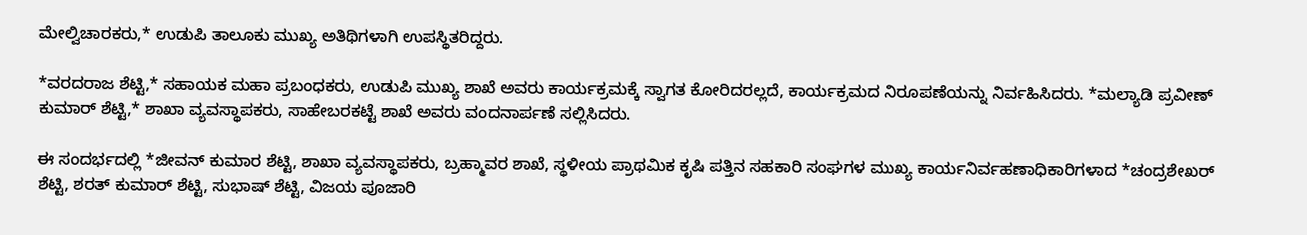ಮೇಲ್ವಿಚಾರಕರು,* ಉಡುಪಿ ತಾಲೂಕು ಮುಖ್ಯ ಅತಿಥಿಗಳಾಗಿ ಉಪಸ್ಥಿತರಿದ್ದರು.

*ವರದರಾಜ ಶೆಟ್ಟಿ,* ಸಹಾಯಕ ಮಹಾ ಪ್ರಬಂಧಕರು, ಉಡುಪಿ ಮುಖ್ಯ ಶಾಖೆ ಅವರು ಕಾರ್ಯಕ್ರಮಕ್ಕೆ ಸ್ವಾಗತ ಕೋರಿದರಲ್ಲದೆ, ಕಾರ್ಯಕ್ರಮದ ನಿರೂಪಣೆಯನ್ನು ನಿರ್ವಹಿಸಿದರು. *ಮಲ್ಯಾಡಿ ಪ್ರವೀಣ್ ಕುಮಾರ್ ಶೆಟ್ಟಿ,* ಶಾಖಾ ವ್ಯವಸ್ಥಾಪಕರು, ಸಾಹೇಬರಕಟ್ಟೆ ಶಾಖೆ ಅವರು ವಂದನಾರ್ಪಣೆ ಸಲ್ಲಿಸಿದರು.

ಈ ಸಂದರ್ಭದಲ್ಲಿ *ಜೀವನ್ ಕುಮಾರ ಶೆಟ್ಟಿ, ಶಾಖಾ ವ್ಯವಸ್ಥಾಪಕರು, ಬ್ರಹ್ಮಾವರ ಶಾಖೆ, ಸ್ಥಳೀಯ ಪ್ರಾಥಮಿಕ ಕೃಷಿ ಪತ್ತಿನ ಸಹಕಾರಿ ಸಂಘಗಳ ಮುಖ್ಯ ಕಾರ್ಯನಿರ್ವಹಣಾಧಿಕಾರಿಗಳಾದ *ಚಂದ್ರಶೇಖರ್ ಶೆಟ್ಟಿ, ಶರತ್ ಕುಮಾರ್ ಶೆಟ್ಟಿ, ಸುಭಾಷ್ ಶೆಟ್ಟಿ, ವಿಜಯ ಪೂಜಾರಿ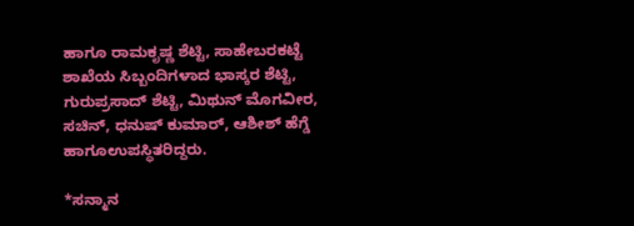ಹಾಗೂ ರಾಮಕೃಷ್ಣ ಶೆಟ್ಟಿ, ಸಾಹೇಬರಕಟ್ಟೆ ಶಾಖೆಯ ಸಿಬ್ಬಂದಿಗಳಾದ ಭಾಸ್ಕರ ಶೆಟ್ಟಿ, ಗುರುಪ್ರಸಾದ್ ಶೆಟ್ಟಿ, ಮಿಥುನ್ ಮೊಗವೀರ, ಸಚಿನ್, ಧನುಷ್ ಕುಮಾರ್, ಆಶೀಶ್ ಹೆಗ್ಡೆ ಹಾಗೂಉಪಸ್ಥಿತರಿದ್ದರು.

*ಸನ್ಮಾನ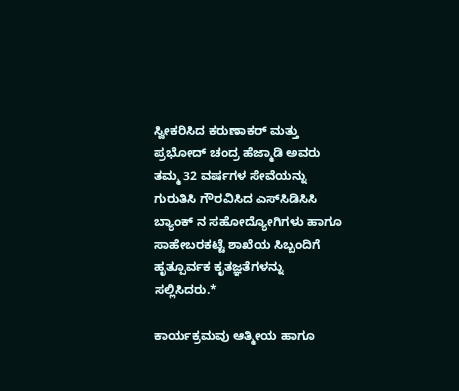ಸ್ವೀಕರಿಸಿದ ಕರುಣಾಕರ್ ಮತ್ತು ಪ್ರಭೋದ್ ಚಂದ್ರ ಹೆಜ್ಮಾಡಿ ಅವರು ತಮ್ಮ 32 ವರ್ಷಗಳ ಸೇವೆಯನ್ನು ಗುರುತಿಸಿ ಗೌರವಿಸಿದ ಎಸ್‌ಸಿಡಿಸಿಸಿ ಬ್ಯಾಂಕ್ ನ ಸಹೋದ್ಯೋಗಿಗಳು ಹಾಗೂ ಸಾಹೇಬರಕಟ್ಟೆ ಶಾಖೆಯ ಸಿಬ್ಬಂದಿಗೆ ಹೃತ್ಪೂರ್ವಕ ಕೃತಜ್ಞತೆಗಳನ್ನು ಸಲ್ಲಿಸಿದರು.*

ಕಾರ್ಯಕ್ರಮವು ಆತ್ಮೀಯ ಹಾಗೂ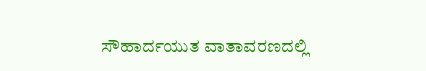ಸೌಹಾರ್ದಯುತ ವಾತಾವರಣದಲ್ಲಿ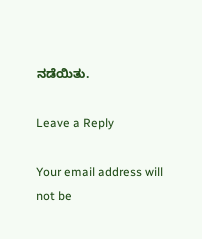ನಡೆಯಿತು.

Leave a Reply

Your email address will not be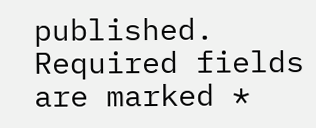published. Required fields are marked *